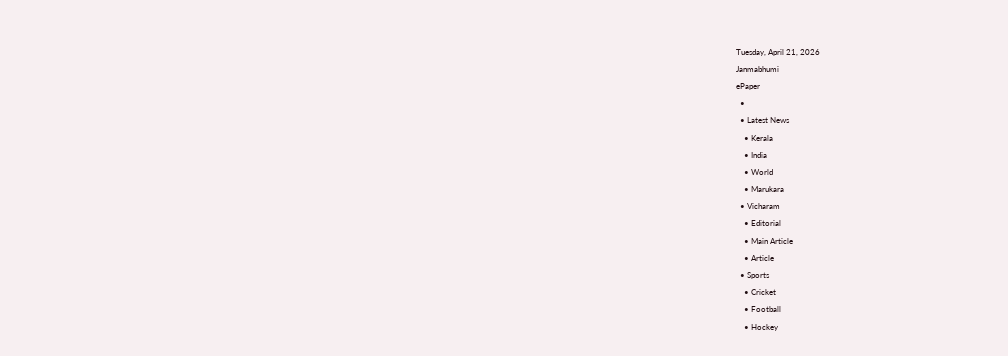Tuesday, April 21, 2026
Janmabhumi
ePaper
  •
  • Latest News
    • Kerala
    • India
    • World
    • Marukara
  • Vicharam
    • Editorial
    • Main Article
    • Article
  • Sports
    • Cricket
    • Football
    • Hockey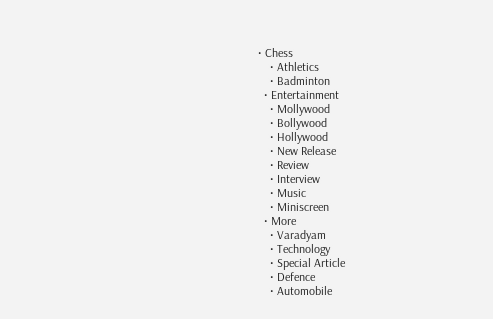• Chess
    • Athletics
    • Badminton
  • Entertainment
    • Mollywood
    • Bollywood
    • Hollywood
    • New Release
    • Review
    • Interview
    • Music
    • Miniscreen
  • More
    • Varadyam
    • Technology
    • Special Article
    • Defence
    • Automobile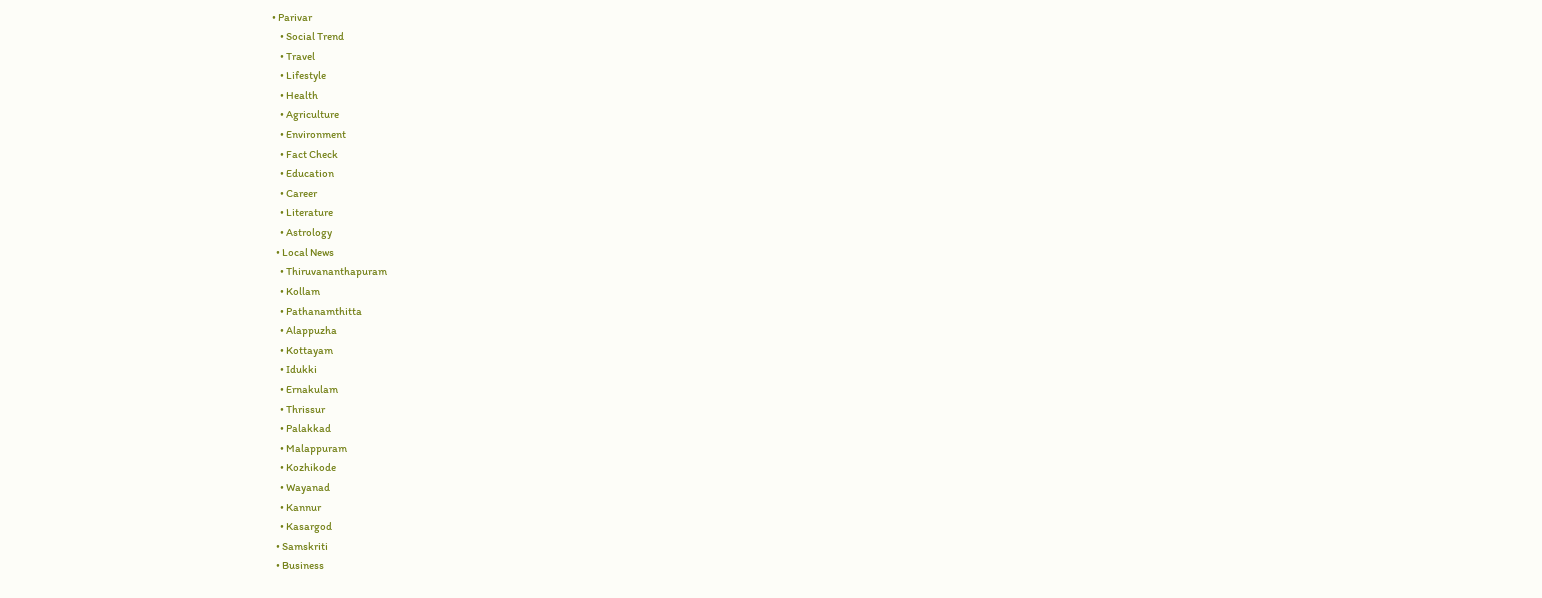• Parivar
    • Social Trend
    • Travel
    • Lifestyle
    • Health
    • Agriculture
    • Environment
    • Fact Check
    • Education
    • Career
    • Literature
    • Astrology
  • Local News
    • Thiruvananthapuram
    • Kollam
    • Pathanamthitta
    • Alappuzha
    • Kottayam
    • Idukki
    • Ernakulam
    • Thrissur
    • Palakkad
    • Malappuram
    • Kozhikode
    • Wayanad
    • Kannur
    • Kasargod
  • Samskriti
  • Business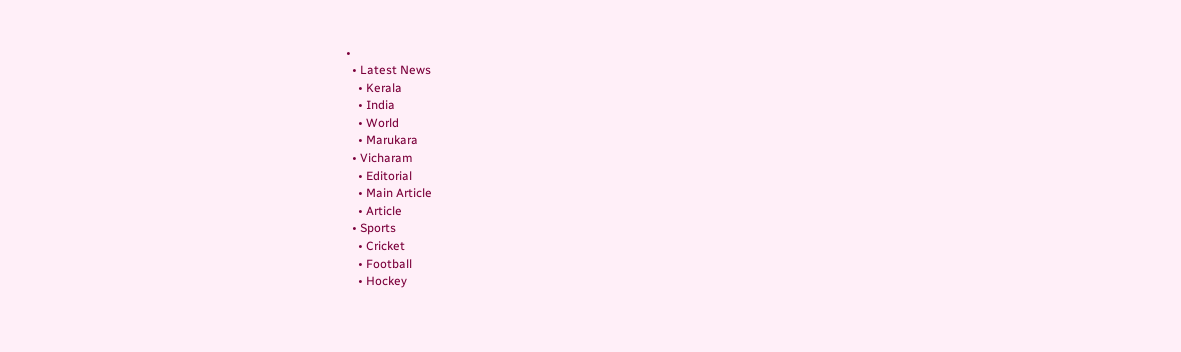•
  • Latest News
    • Kerala
    • India
    • World
    • Marukara
  • Vicharam
    • Editorial
    • Main Article
    • Article
  • Sports
    • Cricket
    • Football
    • Hockey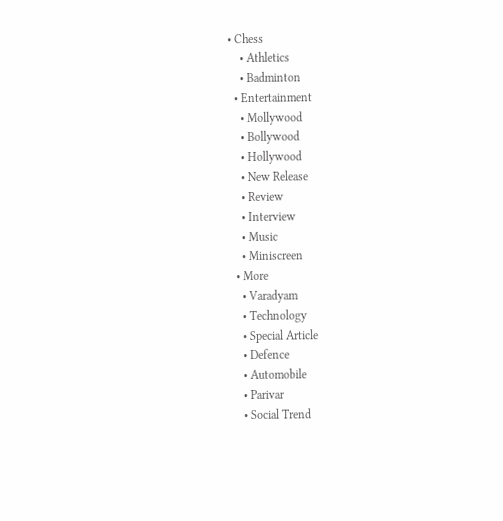• Chess
    • Athletics
    • Badminton
  • Entertainment
    • Mollywood
    • Bollywood
    • Hollywood
    • New Release
    • Review
    • Interview
    • Music
    • Miniscreen
  • More
    • Varadyam
    • Technology
    • Special Article
    • Defence
    • Automobile
    • Parivar
    • Social Trend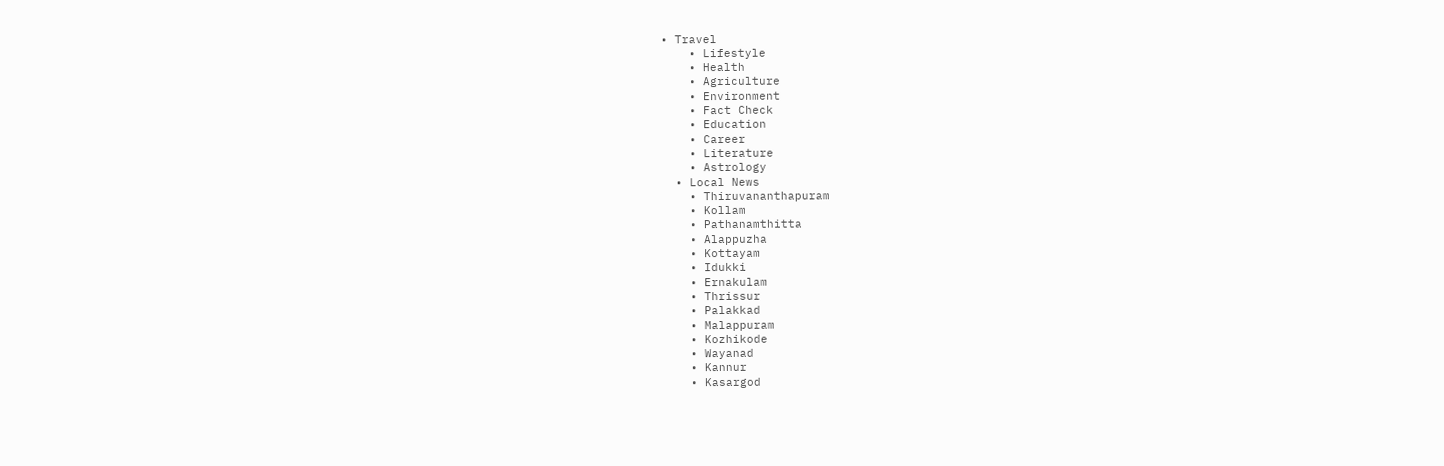• Travel
    • Lifestyle
    • Health
    • Agriculture
    • Environment
    • Fact Check
    • Education
    • Career
    • Literature
    • Astrology
  • Local News
    • Thiruvananthapuram
    • Kollam
    • Pathanamthitta
    • Alappuzha
    • Kottayam
    • Idukki
    • Ernakulam
    • Thrissur
    • Palakkad
    • Malappuram
    • Kozhikode
    • Wayanad
    • Kannur
    • Kasargod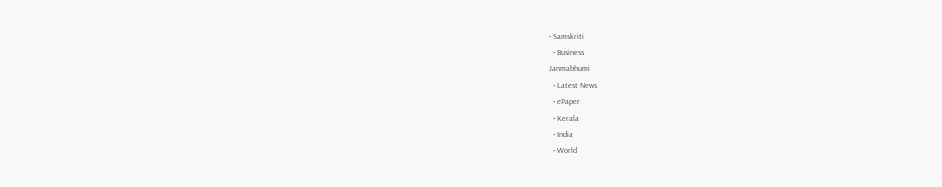• Samskriti
  • Business
Janmabhumi
  • Latest News
  • ePaper
  • Kerala
  • India
  • World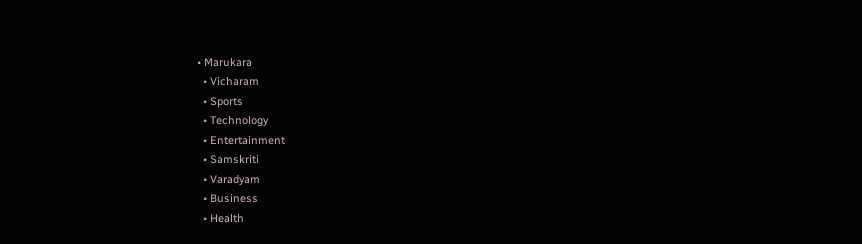• Marukara
  • Vicharam
  • Sports
  • Technology
  • Entertainment
  • Samskriti
  • Varadyam
  • Business
  • Health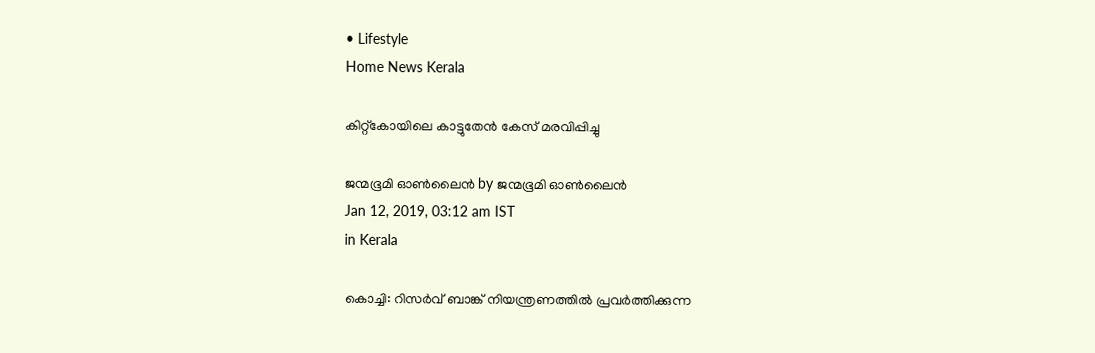• Lifestyle
Home News Kerala

കിറ്റ്‌കോയിലെ കാട്ടുതേന്‍ കേസ് മരവിപ്പിച്ചു

ജന്മഭൂമി ഓണ്‍ലൈന്‍ by ജന്മഭൂമി ഓണ്‍ലൈന്‍
Jan 12, 2019, 03:12 am IST
in Kerala

കൊച്ചി: റിസര്‍വ് ബാങ്ക് നിയന്ത്രണത്തില്‍ പ്രവര്‍ത്തിക്കുന്ന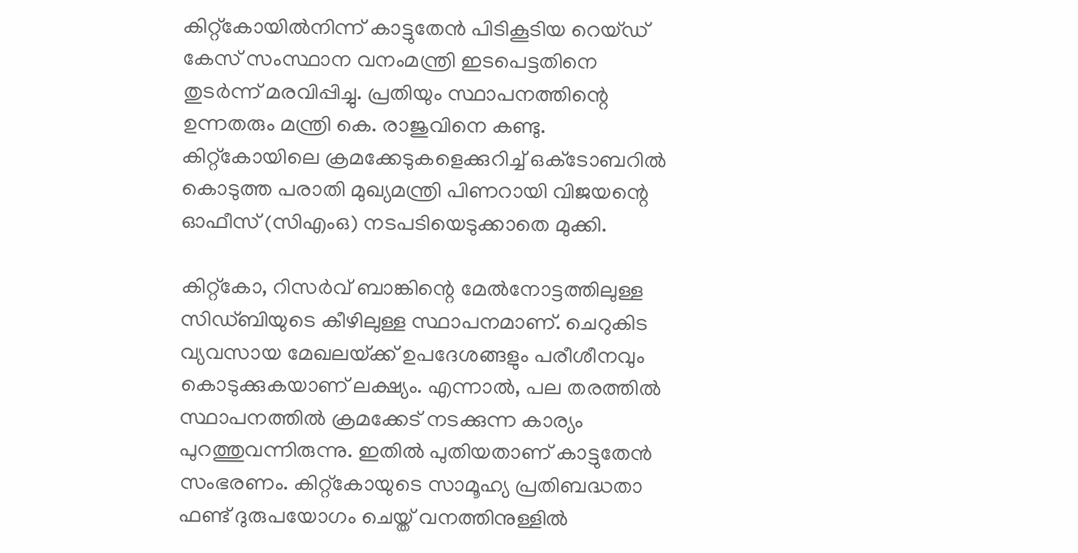കിറ്റ്‌കോയില്‍നിന്ന് കാട്ടുതേന്‍ പിടികൂടിയ റെയ്ഡ് കേസ് സംസ്ഥാന വനംമന്ത്രി ഇടപെട്ടതിനെ തുടര്‍ന്ന് മരവിപ്പിച്ചു. പ്രതിയും സ്ഥാപനത്തിന്റെ ഉന്നതരും മന്ത്രി കെ. രാജുവിനെ കണ്ടു. കിറ്റ്‌കോയിലെ ക്രമക്കേടുകളെക്കുറിച്ച് ഒക്‌ടോബറില്‍ കൊടുത്ത പരാതി മുഖ്യമന്ത്രി പിണറായി വിജയന്റെ ഓഫീസ് (സിഎംഒ) നടപടിയെടുക്കാതെ മുക്കി.

കിറ്റ്‌കോ, റിസര്‍വ് ബാങ്കിന്റെ മേല്‍നോട്ടത്തിലുള്ള സിഡ്ബിയുടെ കീഴിലുള്ള സ്ഥാപനമാണ്. ചെറുകിട വ്യവസായ മേഖലയ്‌ക്ക് ഉപദേശങ്ങളും പരീശീനവും കൊടുക്കുകയാണ് ലക്ഷ്യം. എന്നാല്‍, പല തരത്തില്‍ സ്ഥാപനത്തില്‍ ക്രമക്കേട് നടക്കുന്ന കാര്യം പുറത്തുവന്നിരുന്നു. ഇതില്‍ പുതിയതാണ് കാട്ടുതേന്‍ സംഭരണം. കിറ്റ്‌കോയുടെ സാമൂഹ്യ പ്രതിബദ്ധതാ ഫണ്ട് ദുരുപയോഗം ചെയ്ത് വനത്തിനുള്ളില്‍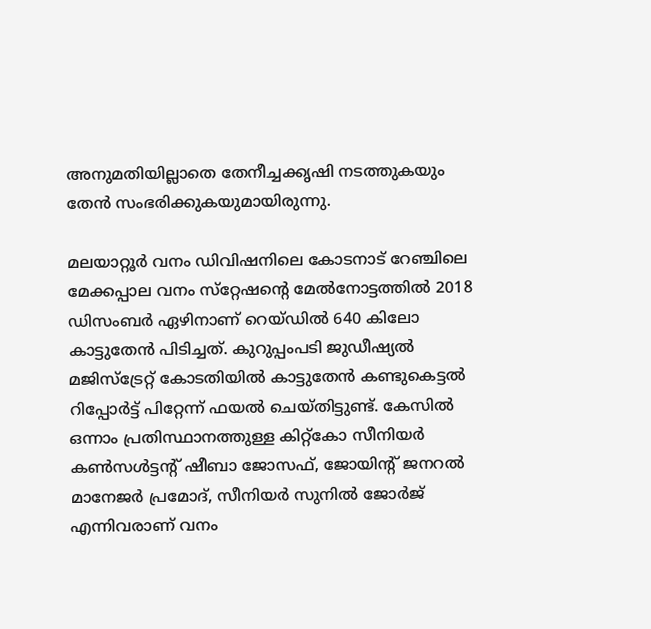അനുമതിയില്ലാതെ തേനീച്ചക്കൃഷി നടത്തുകയും തേന്‍ സംഭരിക്കുകയുമായിരുന്നു.

മലയാറ്റൂര്‍ വനം ഡിവിഷനിലെ കോടനാട് റേഞ്ചിലെ മേക്കപ്പാല വനം സ്‌റ്റേഷന്റെ മേല്‍നോട്ടത്തില്‍ 2018 ഡിസംബര്‍ ഏഴിനാണ് റെയ്ഡില്‍ 640 കിലോ കാട്ടുതേന്‍ പിടിച്ചത്. കുറുപ്പംപടി ജുഡീഷ്യല്‍ മജിസ്‌ട്രേറ്റ് കോടതിയില്‍ കാട്ടുതേന്‍ കണ്ടുകെട്ടല്‍ റിപ്പോര്‍ട്ട് പിറ്റേന്ന് ഫയല്‍ ചെയ്തിട്ടുണ്ട്. കേസില്‍ ഒന്നാം പ്രതിസ്ഥാനത്തുള്ള കിറ്റ്‌കോ സീനിയര്‍ കണ്‍സള്‍ട്ടന്റ് ഷീബാ ജോസഫ്, ജോയിന്റ് ജനറല്‍ മാനേജര്‍ പ്രമോദ്, സീനിയര്‍ സുനില്‍ ജോര്‍ജ് എന്നിവരാണ് വനം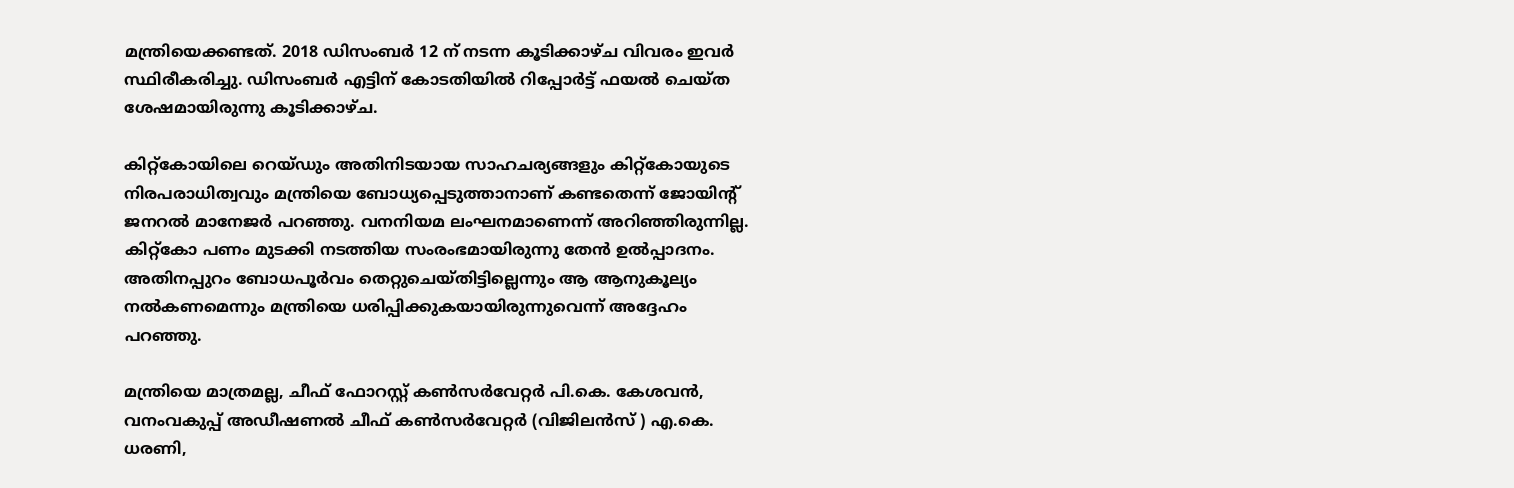മന്ത്രിയെക്കണ്ടത്. 2018 ഡിസംബര്‍ 12 ന് നടന്ന കൂടിക്കാഴ്ച വിവരം ഇവര്‍ സ്ഥിരീകരിച്ചു. ഡിസംബര്‍ എട്ടിന് കോടതിയില്‍ റിപ്പോര്‍ട്ട് ഫയല്‍ ചെയ്ത ശേഷമായിരുന്നു കൂടിക്കാഴ്ച.

കിറ്റ്‌കോയിലെ റെയ്ഡും അതിനിടയായ സാഹചര്യങ്ങളും കിറ്റ്‌കോയുടെ നിരപരാധിത്വവും മന്ത്രിയെ ബോധ്യപ്പെടുത്താനാണ് കണ്ടതെന്ന് ജോയിന്റ് ജനറല്‍ മാനേജര്‍ പറഞ്ഞു. വനനിയമ ലംഘനമാണെന്ന് അറിഞ്ഞിരുന്നില്ല. കിറ്റ്‌കോ പണം മുടക്കി നടത്തിയ സംരംഭമായിരുന്നു തേന്‍ ഉല്‍പ്പാദനം. അതിനപ്പുറം ബോധപൂര്‍വം തെറ്റുചെയ്തിട്ടില്ലെന്നും ആ ആനുകൂല്യം നല്‍കണമെന്നും മന്ത്രിയെ ധരിപ്പിക്കുകയായിരുന്നുവെന്ന് അദ്ദേഹം പറഞ്ഞു.

മന്ത്രിയെ മാത്രമല്ല, ചീഫ് ഫോറസ്റ്റ് കണ്‍സര്‍വേറ്റര്‍ പി.കെ. കേശവന്‍, വനംവകുപ്പ് അഡീഷണല്‍ ചീഫ് കണ്‍സര്‍വേറ്റര്‍ (വിജിലന്‍സ് ) എ.കെ. ധരണി,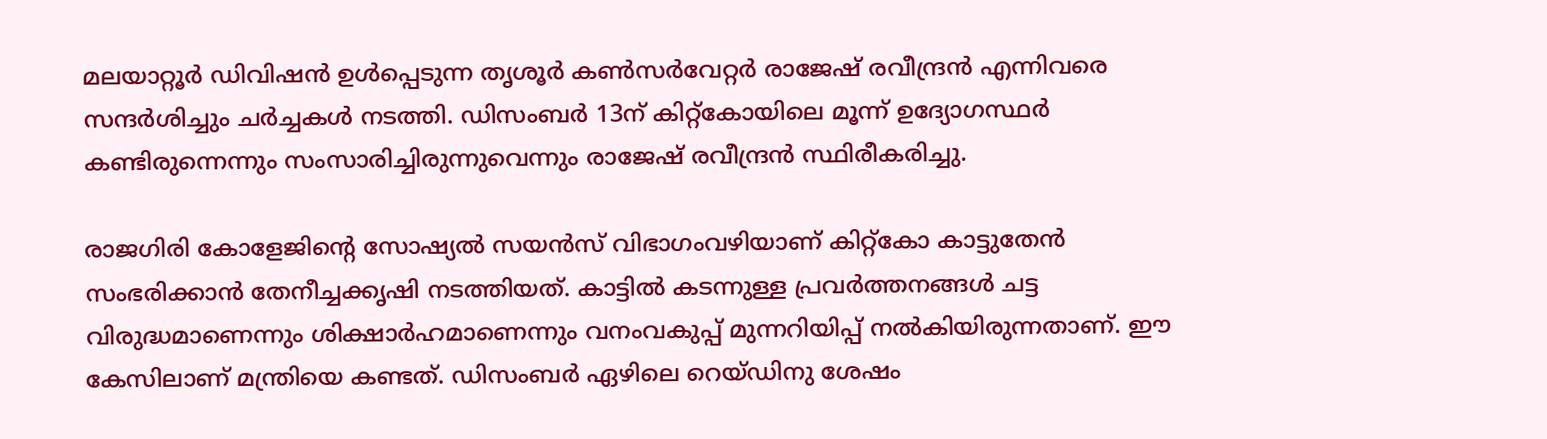മലയാറ്റൂര്‍ ഡിവിഷന്‍ ഉള്‍പ്പെടുന്ന തൃശൂര്‍ കണ്‍സര്‍വേറ്റര്‍ രാജേഷ് രവീന്ദ്രന്‍ എന്നിവരെ സന്ദര്‍ശിച്ചും ചര്‍ച്ചകള്‍ നടത്തി. ഡിസംബര്‍ 13ന് കിറ്റ്‌കോയിലെ മൂന്ന് ഉദ്യോഗസ്ഥര്‍ കണ്ടിരുന്നെന്നും സംസാരിച്ചിരുന്നുവെന്നും രാജേഷ് രവീന്ദ്രന്‍ സ്ഥിരീകരിച്ചു.

രാജഗിരി കോളേജിന്റെ സോഷ്യല്‍ സയന്‍സ് വിഭാഗംവഴിയാണ് കിറ്റ്‌കോ കാട്ടുതേന്‍ സംഭരിക്കാന്‍ തേനീച്ചക്കൃഷി നടത്തിയത്. കാട്ടില്‍ കടന്നുള്ള പ്രവര്‍ത്തനങ്ങള്‍ ചട്ട വിരുദ്ധമാണെന്നും ശിക്ഷാര്‍ഹമാണെന്നും വനംവകുപ്പ് മുന്നറിയിപ്പ് നല്‍കിയിരുന്നതാണ്. ഈ കേസിലാണ് മന്ത്രിയെ കണ്ടത്. ഡിസംബര്‍ ഏഴിലെ റെയ്ഡിനു ശേഷം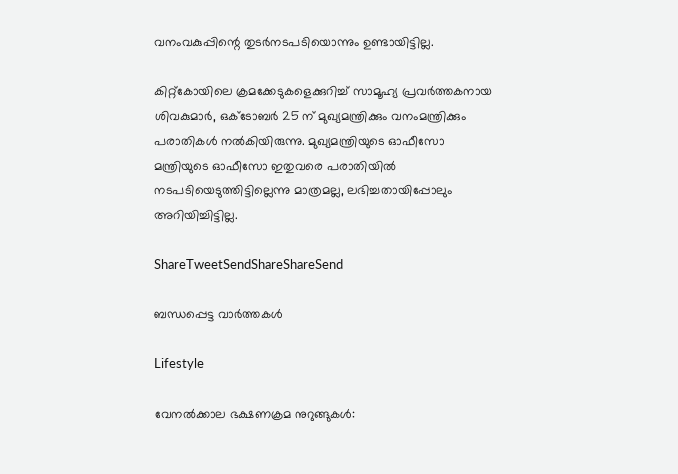വനംവകുപ്പിന്റെ തുടര്‍നടപടിയൊന്നും ഉണ്ടായിട്ടില്ല.

കിറ്റ്‌കോയിലെ ക്രമക്കേടുകളെക്കുറിച്ച് സാമൂഹ്യ പ്രവര്‍ത്തകനായ ശിവകുമാര്‍, ഒക്‌ടോബര്‍ 25 ന് മുഖ്യമന്ത്രിക്കും വനംമന്ത്രിക്കും പരാതികള്‍ നല്‍കിയിരുന്നു. മുഖ്യമന്ത്രിയുടെ ഓഫീസോ മന്ത്രിയുടെ ഓഫീസോ ഇതുവരെ പരാതിയില്‍ നടപടിയെടുത്തിട്ടില്ലെന്നു മാത്രമല്ല, ലഭിച്ചതായിപ്പോലും അറിയിച്ചിട്ടില്ല.

ShareTweetSendShareShareSend

ബന്ധപ്പെട്ട വാര്‍ത്തകള്‍

Lifestyle

വേനൽക്കാല ഭക്ഷണക്രമ നുറുങ്ങുകൾ: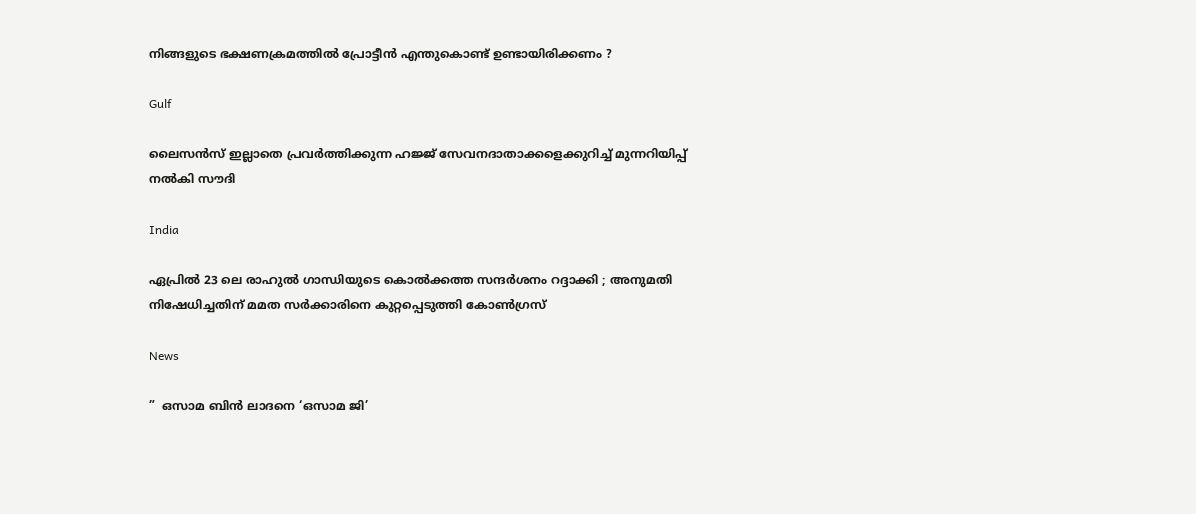നിങ്ങളുടെ ഭക്ഷണക്രമത്തിൽ പ്രോട്ടീൻ എന്തുകൊണ്ട് ഉണ്ടായിരിക്കണം ?

Gulf

ലൈസൻസ് ഇല്ലാതെ പ്രവർത്തിക്കുന്ന ഹജ്ജ് സേവനദാതാക്കളെക്കുറിച്ച് മുന്നറിയിപ്പ് നൽകി സൗദി

India

ഏപ്രിൽ 23 ലെ രാഹുൽ ഗാന്ധിയുടെ കൊൽക്കത്ത സന്ദർശനം റദ്ദാക്കി ; അനുമതി നിഷേധിച്ചതിന് മമത സർക്കാരിനെ കുറ്റപ്പെടുത്തി കോൺഗ്രസ്

News

”  ഒസാമ ബിൻ ലാദനെ ‘ഒസാമ ജി’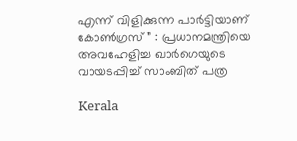എന്ന് വിളിക്കുന്ന പാർട്ടിയാണ് കോൺഗ്രസ് ” : പ്രധാനമന്ത്രിയെ അവഹേളിച്ച ഖാർഗെയുടെ വായടപ്പിച്ച് സാംബിത് പത്ര

Kerala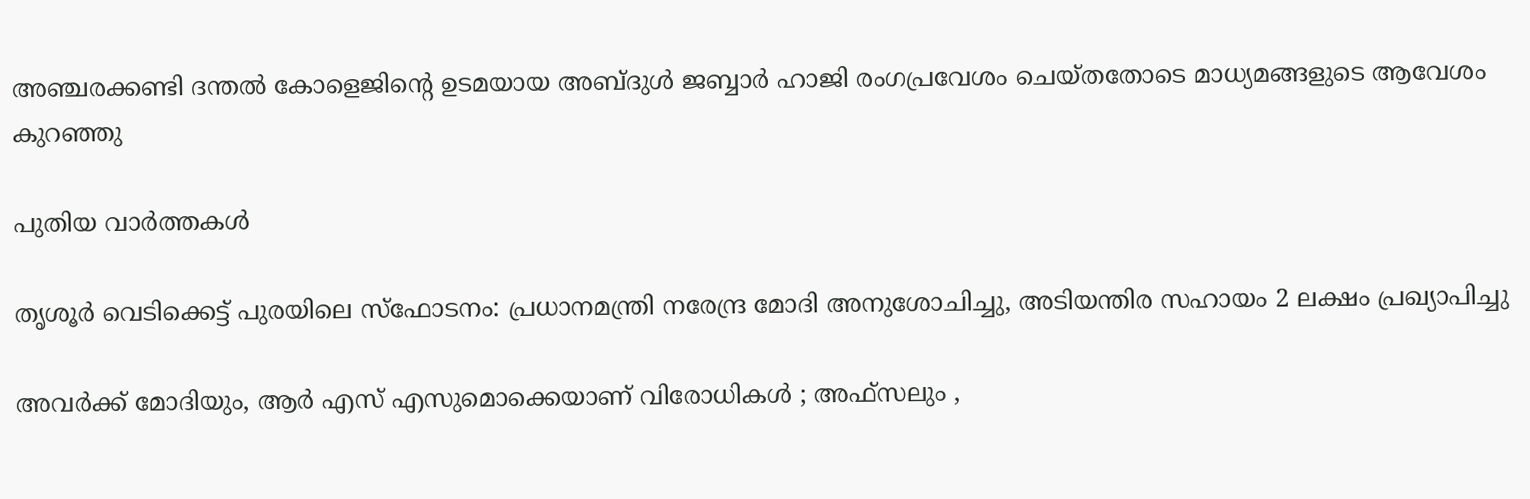അഞ്ചരക്കണ്ടി ദന്തല്‍ കോളെജിന്റെ ഉടമയായ അബ്ദുള്‍ ജബ്ബാര്‍ ഹാജി രംഗപ്രവേശം ചെയ്തതോടെ മാധ്യമങ്ങളുടെ ആവേശം കുറഞ്ഞു

പുതിയ വാര്‍ത്തകള്‍

തൃശൂർ വെടിക്കെട്ട് പുരയിലെ സ്‌ഫോടനം: പ്രധാനമന്ത്രി നരേന്ദ്ര മോദി അനുശോചിച്ചു, അടിയന്തിര സഹായം 2 ലക്ഷം പ്രഖ്യാപിച്ചു

അവർക്ക് മോദിയും, ആർ എസ് എസുമൊക്കെയാണ് വിരോധികൾ ; അഫ്‌സലും ,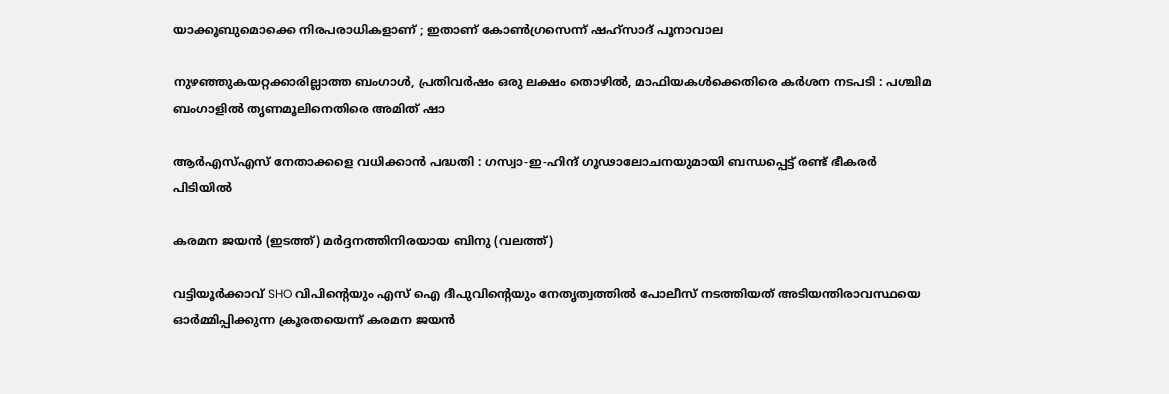യാക്കൂബുമൊക്കെ നിരപരാധികളാണ് ; ഇതാണ് കോൺഗ്രസെന്ന് ഷഹ്സാദ് പൂനാവാല

നുഴഞ്ഞുകയറ്റക്കാരില്ലാത്ത ബംഗാൾ, പ്രതിവർഷം ഒരു ലക്ഷം തൊഴിൽ, മാഫിയകൾക്കെതിരെ കർശന നടപടി : പശ്ചിമ ബംഗാളിൽ തൃണമൂലിനെതിരെ അമിത് ഷാ

ആർ‌എസ്‌എസ് നേതാക്കളെ വധിക്കാൻ പദ്ധതി : ഗസ്വാ-ഇ-ഹിന്ദ് ഗൂഢാലോചനയുമായി ബന്ധപ്പെട്ട് രണ്ട് ഭീകരർ പിടിയിൽ

കരമന ജയന്‍ (ഇടത്ത്) മര്‍ദ്ദനത്തിനിരയായ ബിനു (വലത്ത്)

വട്ടിയൂർക്കാവ് SHO വിപിന്റെയും എസ് ഐ ദീപുവിന്റെയും നേതൃത്വത്തിൽ പോലീസ് നടത്തിയത് അടിയന്തിരാവസ്ഥയെ ഓർമ്മിപ്പിക്കുന്ന ക്രൂരതയെന്ന് കരമന ജയന്‍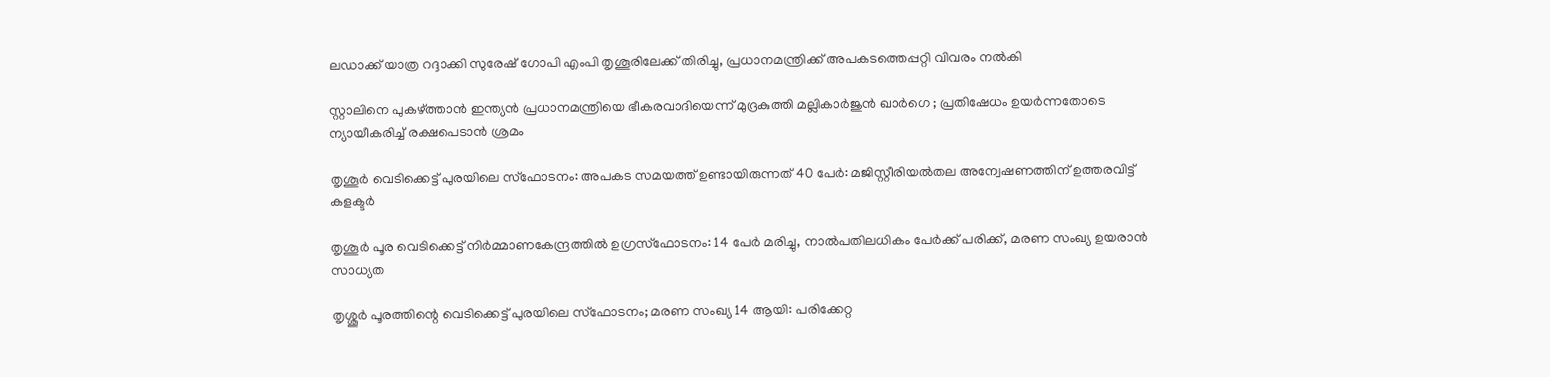ലഡാക്ക് യാത്ര റദ്ദാക്കി സുരേഷ് ഗോപി എംപി തൃശൂരിലേക്ക് തിരിച്ചു, പ്രധാനമന്ത്രിക്ക് അപകടത്തെപ്പറ്റി വിവരം നൽകി

സ്റ്റാലിനെ പുകഴ്‌ത്താൻ ഇന്ത്യൻ പ്രധാനമന്ത്രിയെ ഭീകരവാദിയെന്ന് മുദ്രകുത്തി മല്ലികാർജുൻ ഖാർഗെ ; പ്രതിഷേധം ഉയർന്നതോടെ ന്യായീകരിച്ച് രക്ഷപെടാൻ ശ്രമം

തൃശൂർ വെടിക്കെട്ട് പുരയിലെ സ്‌ഫോടനം: അപകട സമയത്ത് ഉണ്ടായിരുന്നത് 40 പേർ: മജിസ്റ്റീരിയൽതല അന്വേഷണത്തിന് ഉത്തരവിട്ട് കളക്ടർ

തൃശൂർ പൂര വെടിക്കെട്ട് നിർമ്മാണകേന്ദ്രത്തിൽ ഉഗ്രസ്ഫോടനം: 14 പേർ മരിച്ചു, നാൽപതിലധികം പേർക്ക് പരിക്ക്, മരണ സംഖ്യ ഉയരാൻ സാധ്യത

തൃശ്ശൂർ പൂരത്തിന്റെ വെടിക്കെട്ട് പുരയിലെ സ്ഫോടനം; മരണ സംഖ്യ 14 ആയി: പരിക്കേറ്റ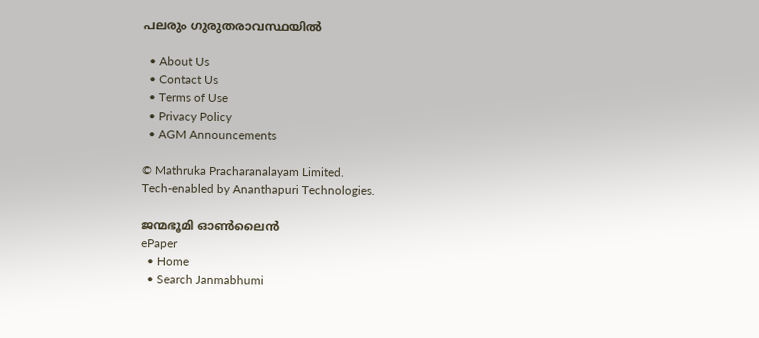പലരും ഗുരുതരാവസ്ഥയിൽ

  • About Us
  • Contact Us
  • Terms of Use
  • Privacy Policy
  • AGM Announcements

© Mathruka Pracharanalayam Limited.
Tech-enabled by Ananthapuri Technologies.

ജന്മഭൂമി ഓണ്‍ലൈന്‍
ePaper
  • Home
  • Search Janmabhumi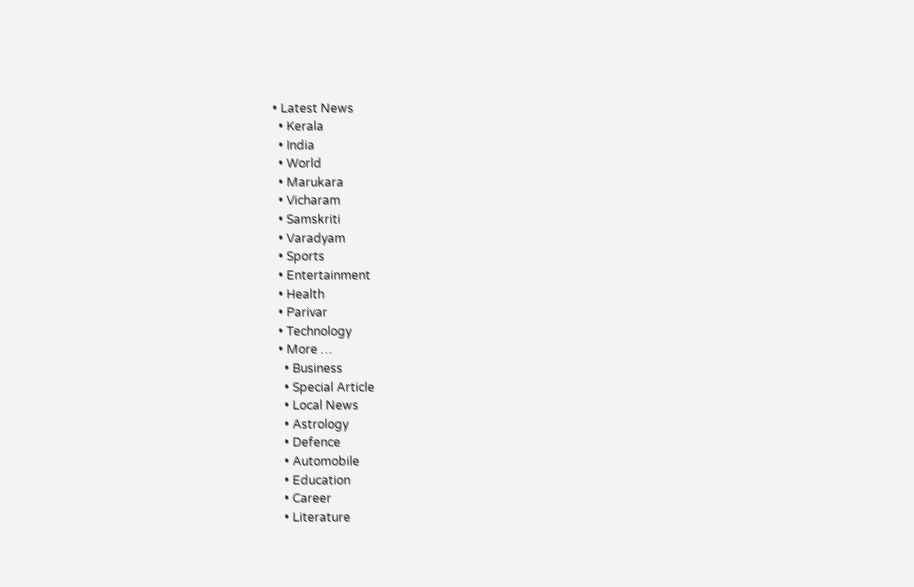• Latest News
  • Kerala
  • India
  • World
  • Marukara
  • Vicharam
  • Samskriti
  • Varadyam
  • Sports
  • Entertainment
  • Health
  • Parivar
  • Technology
  • More …
    • Business
    • Special Article
    • Local News
    • Astrology
    • Defence
    • Automobile
    • Education
    • Career
    • Literature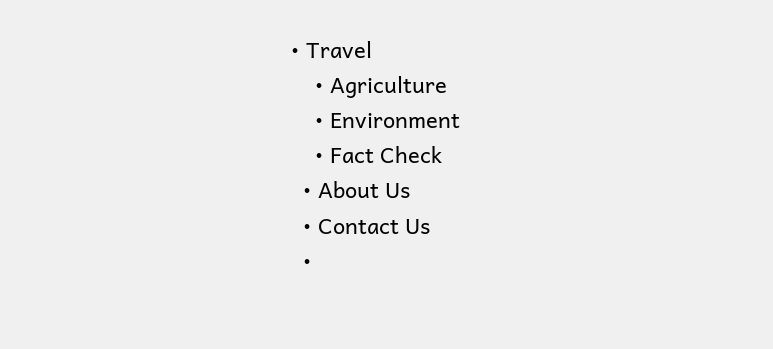• Travel
    • Agriculture
    • Environment
    • Fact Check
  • About Us
  • Contact Us
  •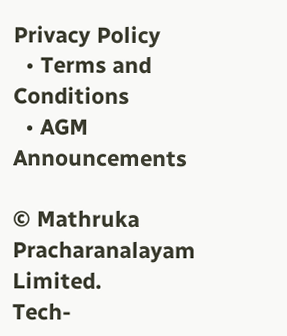Privacy Policy
  • Terms and Conditions
  • AGM Announcements

© Mathruka Pracharanalayam Limited.
Tech-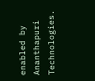enabled by Ananthapuri Technologies.